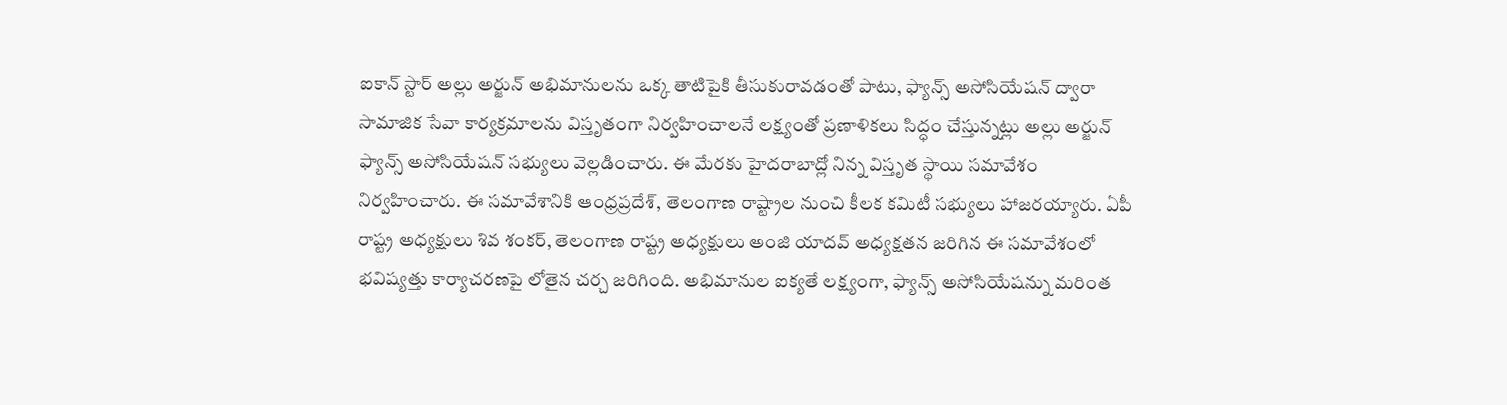ఐకాన్ స్టార్ అల్లు అర్జున్ అభిమానులను ఒక్క తాటిపైకి తీసుకురావడంతో పాటు, ఫ్యాన్స్ అసోసియేషన్ ద్వారా సామాజిక సేవా కార్యక్రమాలను విస్తృతంగా నిర్వహించాలనే లక్ష్యంతో ప్రణాళికలు సిద్ధం చేస్తున్నట్లు అల్లు అర్జున్ ఫ్యాన్స్ అసోసియేషన్ సభ్యులు వెల్లడించారు. ఈ మేరకు హైదరాబాద్లో నిన్న విస్తృత స్థాయి సమావేశం నిర్వహించారు. ఈ సమావేశానికి ఆంధ్రప్రదేశ్, తెలంగాణ రాష్ట్రాల నుంచి కీలక కమిటీ సభ్యులు హాజరయ్యారు. ఏపీ రాష్ట్ర అధ్యక్షులు శివ శంకర్, తెలంగాణ రాష్ట్ర అధ్యక్షులు అంజి యాదవ్ అధ్యక్షతన జరిగిన ఈ సమావేశంలో భవిష్యత్తు కార్యాచరణపై లోతైన చర్చ జరిగింది. అభిమానుల ఐక్యతే లక్ష్యంగా, ఫ్యాన్స్ అసోసియేషన్ను మరింత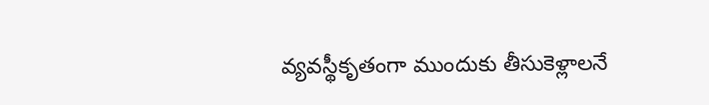వ్యవస్థీకృతంగా ముందుకు తీసుకెళ్లాలనే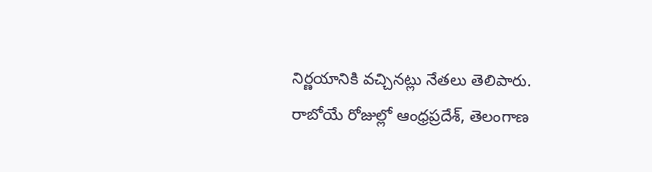నిర్ణయానికి వచ్చినట్లు నేతలు తెలిపారు.
రాబోయే రోజుల్లో ఆంధ్రప్రదేశ్, తెలంగాణ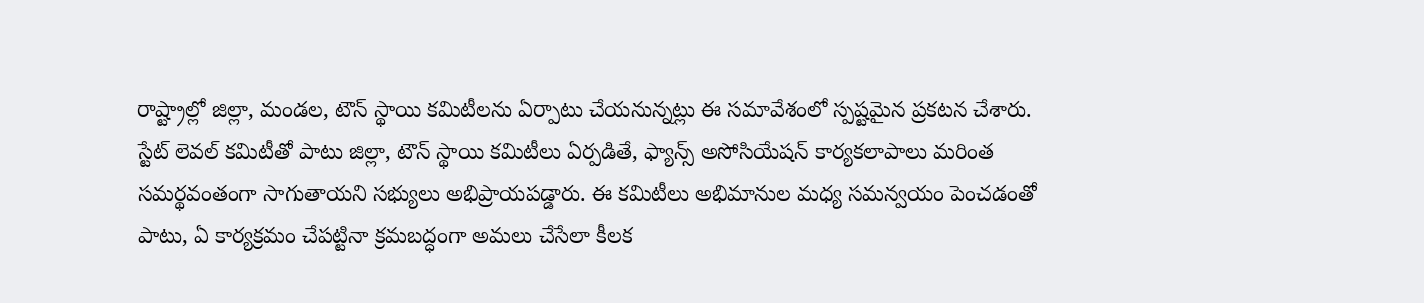రాష్ట్రాల్లో జిల్లా, మండల, టౌన్ స్థాయి కమిటీలను ఏర్పాటు చేయనున్నట్లు ఈ సమావేశంలో స్పష్టమైన ప్రకటన చేశారు. స్టేట్ లెవల్ కమిటీతో పాటు జిల్లా, టౌన్ స్థాయి కమిటీలు ఏర్పడితే, ఫ్యాన్స్ అసోసియేషన్ కార్యకలాపాలు మరింత సమర్థవంతంగా సాగుతాయని సభ్యులు అభిప్రాయపడ్డారు. ఈ కమిటీలు అభిమానుల మధ్య సమన్వయం పెంచడంతో పాటు, ఏ కార్యక్రమం చేపట్టినా క్రమబద్ధంగా అమలు చేసేలా కీలక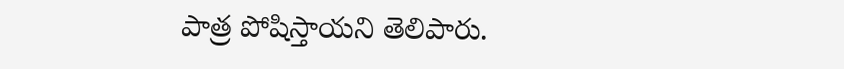పాత్ర పోషిస్తాయని తెలిపారు.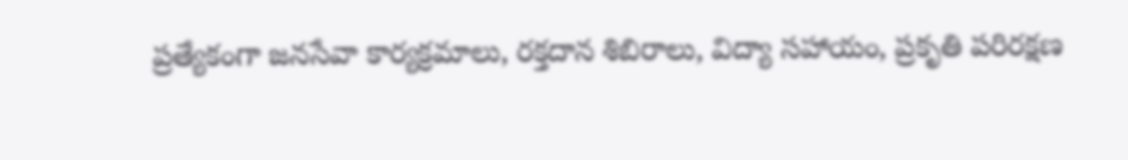ప్రత్యేకంగా జనసేవా కార్యక్రమాలు, రక్తదాన శిబిరాలు, విద్యా సహాయం, ప్రకృతి పరిరక్షణ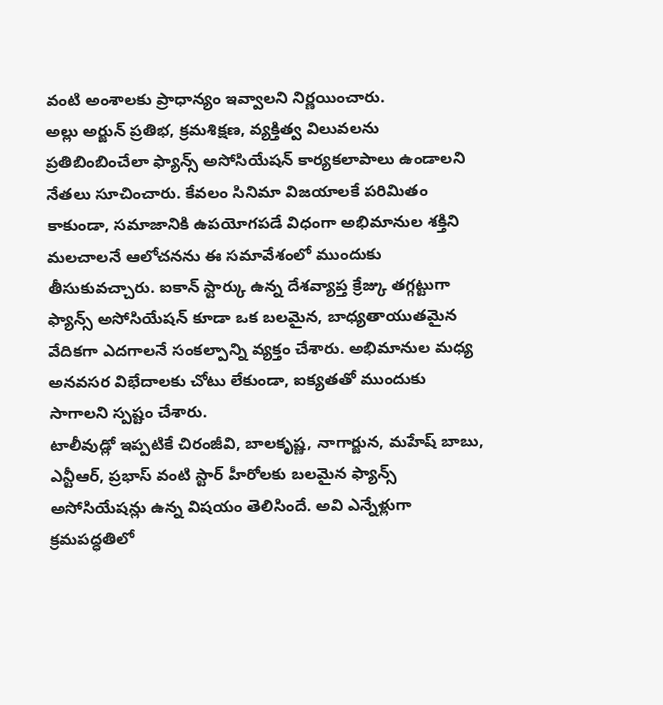వంటి అంశాలకు ప్రాధాన్యం ఇవ్వాలని నిర్ణయించారు.
అల్లు అర్జున్ ప్రతిభ, క్రమశిక్షణ, వ్యక్తిత్వ విలువలను ప్రతిబింబించేలా ఫ్యాన్స్ అసోసియేషన్ కార్యకలాపాలు ఉండాలని నేతలు సూచించారు. కేవలం సినిమా విజయాలకే పరిమితం కాకుండా, సమాజానికి ఉపయోగపడే విధంగా అభిమానుల శక్తిని మలచాలనే ఆలోచనను ఈ సమావేశంలో ముందుకు తీసుకువచ్చారు. ఐకాన్ స్టార్కు ఉన్న దేశవ్యాప్త క్రేజ్కు తగ్గట్టుగా ఫ్యాన్స్ అసోసియేషన్ కూడా ఒక బలమైన, బాధ్యతాయుతమైన వేదికగా ఎదగాలనే సంకల్పాన్ని వ్యక్తం చేశారు. అభిమానుల మధ్య అనవసర విభేదాలకు చోటు లేకుండా, ఐక్యతతో ముందుకు సాగాలని స్పష్టం చేశారు.
టాలీవుడ్లో ఇప్పటికే చిరంజీవి, బాలకృష్ణ, నాగార్జున, మహేష్ బాబు, ఎన్టీఆర్, ప్రభాస్ వంటి స్టార్ హీరోలకు బలమైన ఫ్యాన్స్ అసోసియేషన్లు ఉన్న విషయం తెలిసిందే. అవి ఎన్నేళ్లుగా క్రమపద్ధతిలో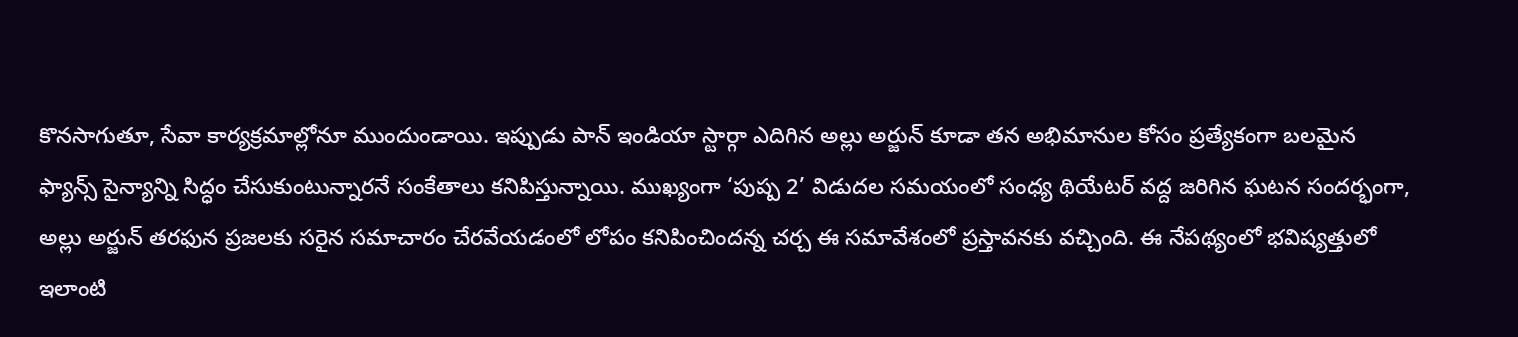కొనసాగుతూ, సేవా కార్యక్రమాల్లోనూ ముందుండాయి. ఇప్పుడు పాన్ ఇండియా స్టార్గా ఎదిగిన అల్లు అర్జున్ కూడా తన అభిమానుల కోసం ప్రత్యేకంగా బలమైన ఫ్యాన్స్ సైన్యాన్ని సిద్ధం చేసుకుంటున్నారనే సంకేతాలు కనిపిస్తున్నాయి. ముఖ్యంగా ‘పుష్ప 2’ విడుదల సమయంలో సంధ్య థియేటర్ వద్ద జరిగిన ఘటన సందర్భంగా, అల్లు అర్జున్ తరఫున ప్రజలకు సరైన సమాచారం చేరవేయడంలో లోపం కనిపించిందన్న చర్చ ఈ సమావేశంలో ప్రస్తావనకు వచ్చింది. ఈ నేపథ్యంలో భవిష్యత్తులో ఇలాంటి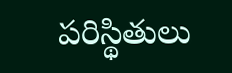పరిస్థితులు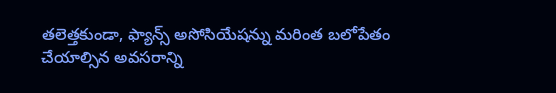తలెత్తకుండా, ఫ్యాన్స్ అసోసియేషన్ను మరింత బలోపేతం చేయాల్సిన అవసరాన్ని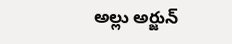అల్లు అర్జున్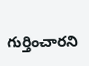గుర్తించారని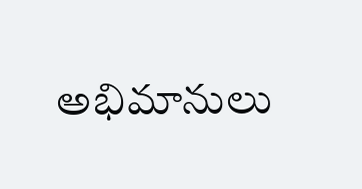అభిమానులు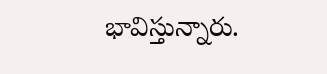భావిస్తున్నారు.